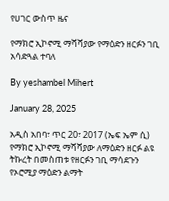የሀገር ውስጥ ዜና

የማክሮ ኢኮኖሚ ማሻሻያው የማዕድን ዘርፉን ገቢ አሳድጓል ተባለ

By yeshambel Mihert

January 28, 2025

አዲስ አበባ፣ ጥር 20፣ 2017 (ኤፍ ኤም ሲ) የማክሮ ኢኮኖሚ ማሻሻያው ለማዕድን ዘርፉ ልዩ ትኩረት በመስጠቱ የዘርፉን ገቢ ማሳደጉን የኦሮሚያ ማዕድን ልማት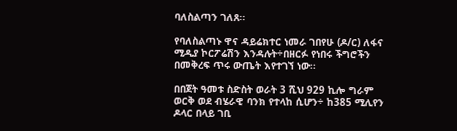ባለስልጣን ገለጸ፡፡

የባለስልጣኑ ዋና ዳይሬክተር ነመራ ገበየሁ (ዶ/ር) ለፋና ሚዲያ ኮርፖሬሽን እንዳሉት÷በዘርፉ የነበሩ ችግሮችን በመቅረፍ ጥሩ ውጤት እየተገኘ ነው፡፡

በበጀት ዓመቱ ስድስት ወራት 3 ሺህ 929 ኪሎ ግራም ወርቅ ወደ ብሄራዊ ባንክ የተላከ ሲሆን÷ ከ385 ሚሊየን ዶላር በላይ ገቢ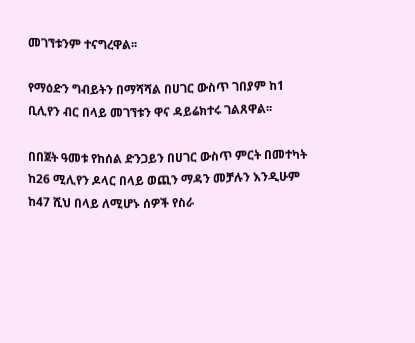መገኘቱንም ተናግረዋል፡፡

የማዕድን ግብይትን በማሻሻል በሀገር ውስጥ ገበያም ከ1 ቢሊየን ብር በላይ መገኘቱን ዋና ዳይሬክተሩ ገልጸዋል፡፡

በበጀት ዓመቱ የከሰል ድንጋይን በሀገር ውስጥ ምርት በመተካት ከ26 ሚሊየን ዶላር በላይ ወጪን ማዳን መቻሉን እንዲሁም ከ47 ሺህ በላይ ለሚሆኑ ሰዎች የስራ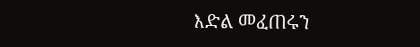እድል መፈጠሩን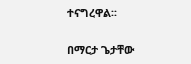ተናግረዋል፡፡

በማርታ ጌታቸው